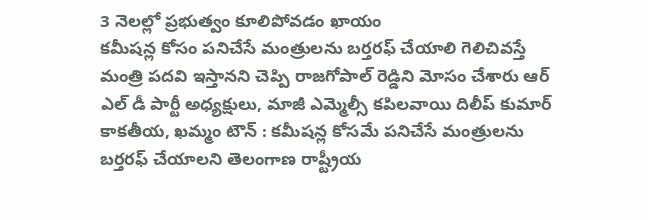3 నెలల్లో ప్రభుత్వం కూలిపోవడం ఖాయం
కమీషన్ల కోసం పనిచేసే మంత్రులను బర్తరఫ్ చేయాలి గెలిచివస్తే మంత్రి పదవి ఇస్తానని చెప్పి రాజగోపాల్ రెడ్డిని మోసం చేశారు ఆర్ ఎల్ డీ పార్టీ అధ్యక్షులు, మాజీ ఎమ్మెల్సీ కపిలవాయి దిలీప్ కుమార్ కాకతీయ, ఖమ్మం టౌన్ : కమీషన్ల కోసమే పనిచేసే మంత్రులను బర్తరఫ్ చేయాలని తెలంగాణ రాష్ట్రీయ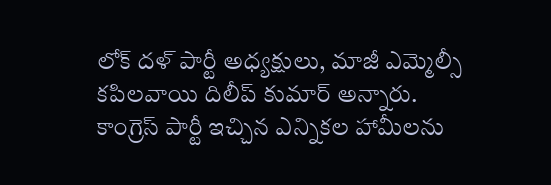లోక్ దళ్ పార్టీ అధ్యక్షులు, మాజీ ఎమ్మెల్సీ కపిలవాయి దిలీప్ కుమార్ అన్నారు. కాంగ్రెస్ పార్టీ ఇచ్చిన ఎన్నికల హామీలను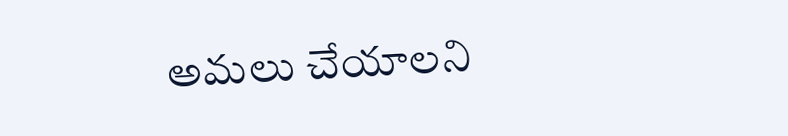అమలు చేయాలని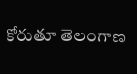కోరుతూ తెలంగాణ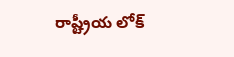రాష్ట్రీయ లోక్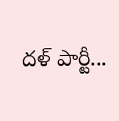దళ్ పార్టీ...